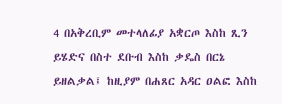4 በአቅረቢም መተላለፊያ አቋርጦ እስከ ጺን ይሄድና በስተ ደቡብ እስከ ቃዴስ በርኔ ይዘልቃል፤ ከዚያም በሐጸር አዳር ዐልፎ እስከ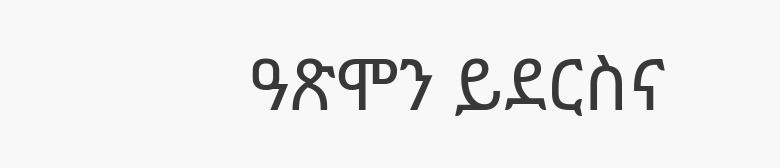ዓጽሞን ይደርስና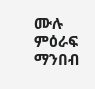ሙሉ ምዕራፍ ማንበብ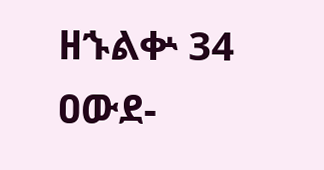ዘኁልቍ 34
ዐውደ-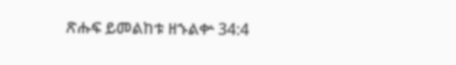ጽሑፍ ይመልከቱ ዘኁልቍ 34:4